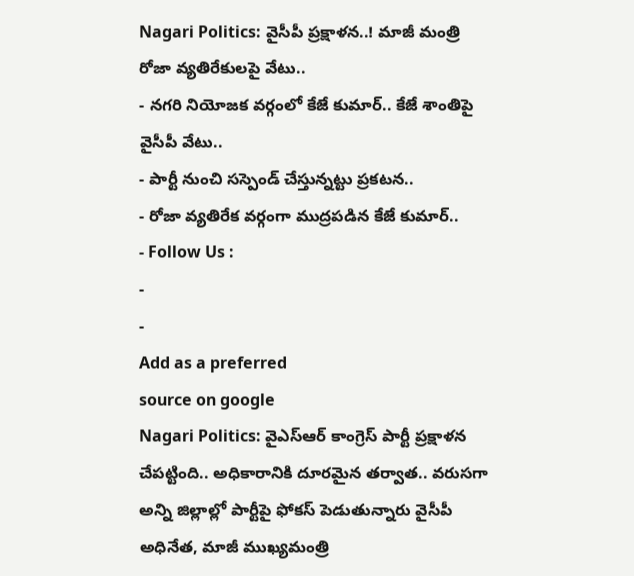Nagari Politics: వైసీపీ ప్రక్షాళన..! మాజీ మంత్రి రోజా వ్యతిరేకులపై వేటు..
- నగరి నియోజక వర్గంలో కేజే కుమార్.. కేజే శాంతిపై వైసీపీ వేటు..
- పార్టీ నుంచి సస్పెండ్ చేస్తున్నట్టు ప్రకటన..
- రోజా వ్యతిరేక వర్గంగా ముద్రపడిన కేజే కుమార్..
- Follow Us :
-
-
Add as a preferred
source on google
Nagari Politics: వైఎస్ఆర్ కాంగ్రెస్ పార్టీ ప్రక్షాళన చేపట్టింది.. అధికారానికి దూరమైన తర్వాత.. వరుసగా అన్ని జిల్లాల్లో పార్టీపై ఫోకస్ పెడుతున్నారు వైసీపీ అధినేత, మాజీ ముఖ్యమంత్రి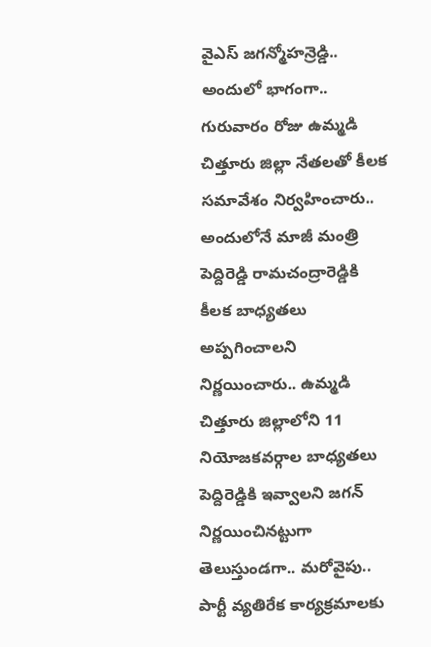వైఎస్ జగన్మోహన్రెడ్డి.. అందులో భాగంగా.. గురువారం రోజు ఉమ్మడి చిత్తూరు జిల్లా నేతలతో కీలక సమావేశం నిర్వహించారు.. అందులోనే మాజీ మంత్రి పెద్దిరెడ్డి రామచంద్రారెడ్డికి కీలక బాధ్యతలు అప్పగించాలని నిర్ణయించారు.. ఉమ్మడి చిత్తూరు జిల్లాలోని 11 నియోజకవర్గాల బాధ్యతలు పెద్దిరెడ్డికి ఇవ్వాలని జగన్ నిర్ణయించినట్టుగా తెలుస్తుండగా.. మరోవైపు.. పార్టీ వ్యతిరేక కార్యక్రమాలకు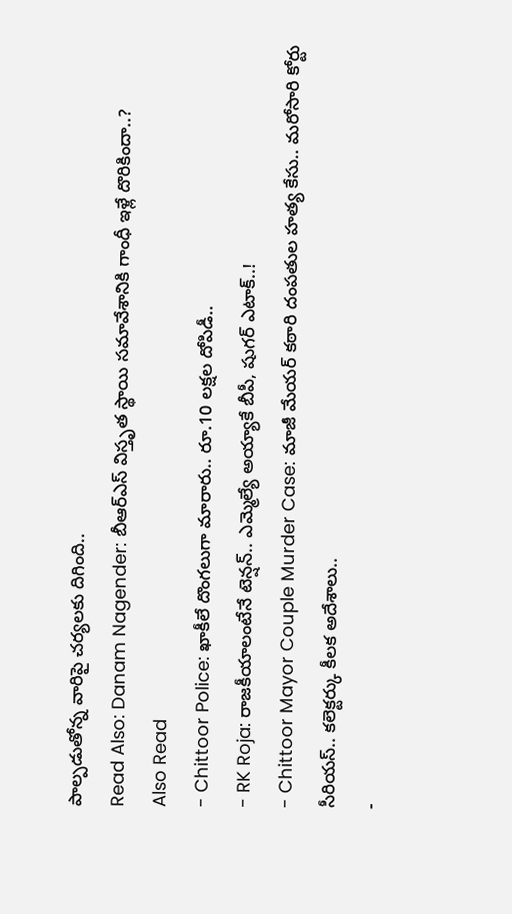పాల్పడుతోన్న వారిపై చర్యలకు దిగింది..
Read Also: Danam Nagender: బీఆర్ఎస్ విస్తృత స్థాయి సమావేశానికి గాంధీ ఇళ్లే దొరికిందా..?
Also Read
- Chittoor Police: ఖాకీలే దొంగలుగా మారారు.. రూ.10 లక్షల దోపిడీ..
- RK Roja: రాజకీయాలంటేనే టెన్షన్.. ఎమ్మెల్యే అయ్యాకే బీపీ, షుగర్ ఎటాక్..!
- Chittoor Mayor Couple Murder Case: మాజీ మేయర్ కఠారి దంపతుల హత్య కేసు.. మరోసారి కోర్టు సీరియస్.. కలెక్టర్కు కీలక అదేశాలు..
-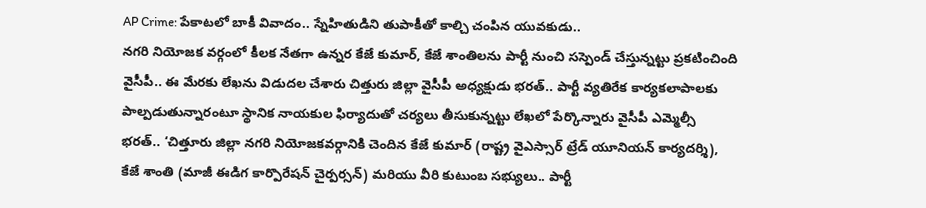AP Crime: పేకాటలో బాకీ వివాదం.. స్నేహితుడిని తుపాకీతో కాల్చి చంపిన యువకుడు..
నగరి నియోజక వర్గంలో కీలక నేతగా ఉన్నర కేజే కుమార్, కేజే శాంతిలను పార్టీ నుంచి సస్పెండ్ చేస్తున్నట్టు ప్రకటించింది వైసీపీ.. ఈ మేరకు లేఖను విడుదల చేశారు చిత్తురు జిల్లా వైసీపీ అధ్యక్షుడు భరత్.. పార్టీ వ్యతిరేక కార్యకలాపాలకు పాల్పడుతున్నారంటూ స్థానిక నాయకుల ఫిర్యాదుతో చర్యలు తీసుకున్నట్టు లేఖలో పేర్కొన్నారు వైసీపీ ఎమ్మెల్సీ భరత్.. ‘చిత్తూరు జిల్లా నగరి నియోజకవర్గానికి చెందిన కేజే కుమార్ (రాష్ట్ర వైఎస్సార్ ట్రేడ్ యూనియన్ కార్యదర్శి), కేజే శాంతి (మాజీ ఈడిగ కార్పొరేషన్ చైర్పర్సన్) మరియు వీరి కుటుంబ సభ్యులు.. పార్టీ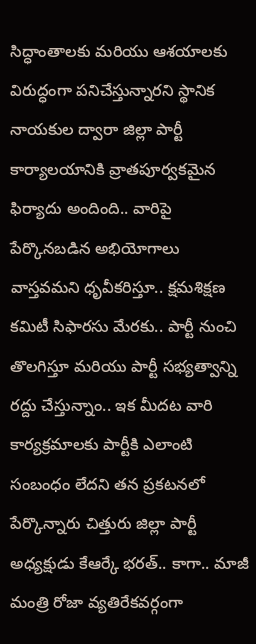సిద్ధాంతాలకు మరియు ఆశయాలకు విరుద్ధంగా పనిచేస్తున్నారని స్థానిక నాయకుల ద్వారా జిల్లా పార్టీ కార్యాలయానికి వ్రాతపూర్వకమైన ఫిర్యాదు అందింది.. వారిపై పేర్కొనబడిన అభియోగాలు వాస్తవమని ధృవీకరిస్తూ.. క్షమశిక్షణ కమిటీ సిఫారసు మేరకు.. పార్టీ నుంచి తొలగిస్తూ మరియు పార్టీ సభ్యత్వాన్ని రద్దు చేస్తున్నాం.. ఇక మీదట వారి కార్యక్రమాలకు పార్టీకి ఎలాంటి సంబంధం లేదని తన ప్రకటనలో పేర్కొన్నారు చిత్తురు జిల్లా పార్టీ అధ్యక్షుడు కేఆర్కే భరత్.. కాగా.. మాజీ మంత్రి రోజా వ్యతిరేకవర్గంగా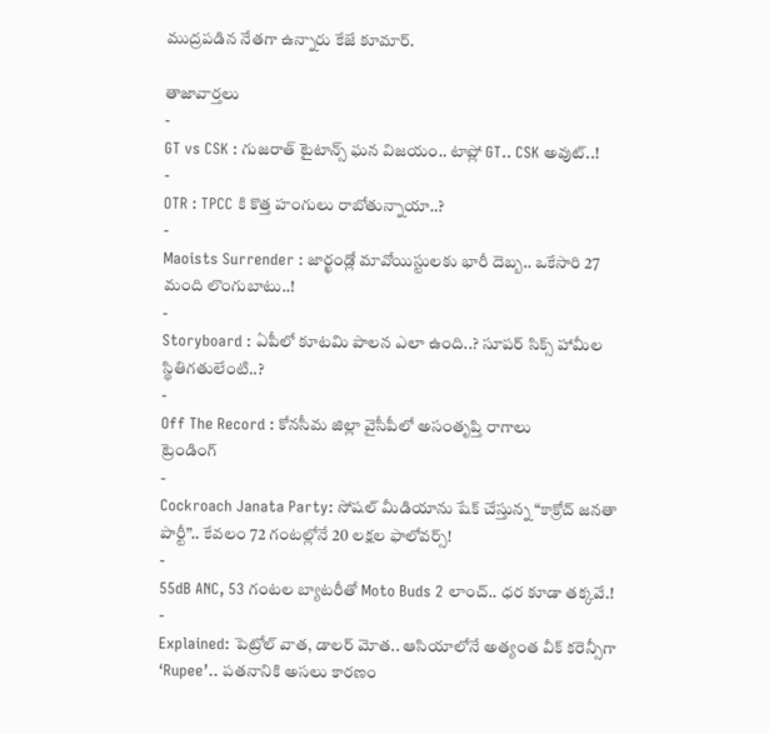ముద్రపడిన నేతగా ఉన్నారు కేజే కూమార్.

తాజావార్తలు
-
GT vs CSK : గుజరాత్ టైటాన్స్ ఘన విజయం.. టాప్లో GT.. CSK అవుట్..!
-
OTR : TPCC కి కొత్త హంగులు రాబోతున్నాయా..?
-
Maoists Surrender : జార్ఖండ్లో మావోయిస్టులకు భారీ దెబ్బ.. ఒకేసారి 27 మంది లొంగుబాటు..!
-
Storyboard : ఏపీలో కూటమి పాలన ఎలా ఉంది..? సూపర్ సిక్స్ హామీల స్థితిగతులేంటి..?
-
Off The Record : కోనసీమ జిల్లా వైసీపీలో అసంతృప్తి రాగాలు
ట్రెండింగ్
-
Cockroach Janata Party: సోషల్ మీడియాను షేక్ చేస్తున్న “కాక్రోచ్ జనతా పార్టీ”.. కేవలం 72 గంటల్లోనే 20 లక్షల ఫాలోవర్స్!
-
55dB ANC, 53 గంటల బ్యాటరీతో Moto Buds 2 లాంచ్.. ధర కూడా తక్కవే.!
-
Explained: పెట్రోల్ వాత, డాలర్ మోత.. ఆసియాలోనే అత్యంత వీక్ కరెన్సీగా ‘Rupee’.. పతనానికి అసలు కారణం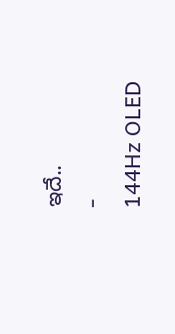ఇదే..
-
144Hz OLED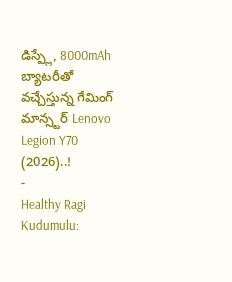డిస్ప్లే, 8000mAh బ్యాటరీతో వచ్చేస్తున్న గేమింగ్ మాన్స్టర్ Lenovo Legion Y70 (2026)..!
-
Healthy Ragi Kudumulu: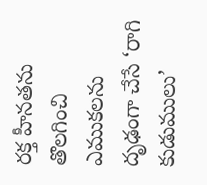రక్త హీనతను తొలగించి ఎముకలను దృఢంగా చేసే ‘రాగి కుడుములు’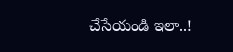చేసేయండి ఇలా..!